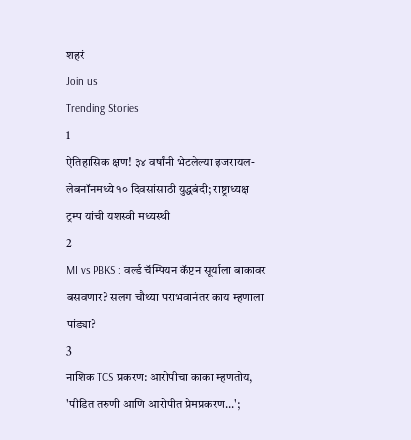शहरं
Join us
Trending Stories
1
ऐतिहासिक क्षण! ३४ वर्षांनी भेटलेल्या इजरायल-लेबनॉनमध्ये १० दिवसांसाठी युद्धबंदी; राष्ट्राध्यक्ष ट्रम्प यांची यशस्वी मध्यस्थी
2
MI vs PBKS : वर्ल्ड चॅम्पियन कॅप्टन सूर्याला बाकावर बसवणार? सलग चौथ्या पराभवानंतर काय म्हणाला पांड्या?
3
नाशिक TCS प्रकरण: आरोपीचा काका म्हणतोय, 'पीडित तरुणी आणि आरोपीत प्रेमप्रकरण...';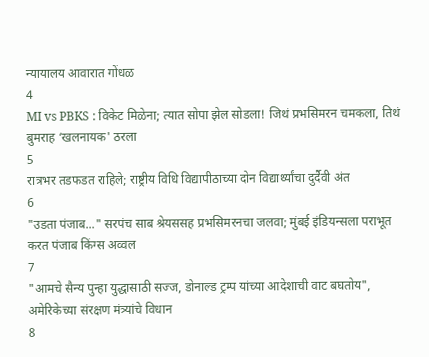न्यायालय आवारात गोंधळ
4
MI vs PBKS : विकेट मिळेना; त्यात सोपा झेल सोडला! जिथं प्रभसिमरन चमकला, तिथं बुमराह ‘खलनायक' ठरला
5
रात्रभर तडफडत राहिले; राष्ट्रीय विधि विद्यापीठाच्या दोन विद्यार्थ्यांचा दुर्दैवी अंत
6
"उडता पंजाब..." सरपंच साब श्रेयससह प्रभसिमरनचा जलवा; मुंबई इंडियन्सला पराभूत करत पंजाब किंग्स अव्वल
7
"आमचे सैन्य पुन्हा युद्धासाठी सज्ज, डोनाल्ड ट्रम्प यांच्या आदेशाची वाट बघतोय", अमेरिकेच्या संरक्षण मंत्र्यांचे विधान
8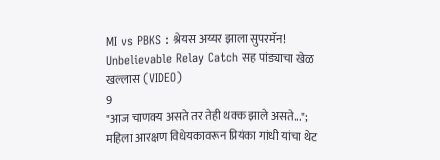MI vs PBKS : श्रेयस अय्यर झाला सुपरमॅन! Unbelievable Relay Catch सह पांड्याचा खेळ खल्लास (VIDEO)
9
"आज चाणक्य असते तर तेही थक्क झाले असते..."; महिला आरक्षण विधेयकावरून प्रियंका गांधी यांचा थेट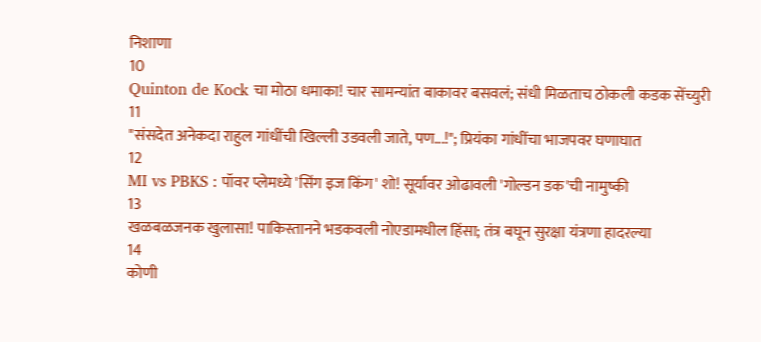निशाणा
10
Quinton de Kock चा मोठा धमाका! चार सामन्यांत बाकावर बसवलं; संधी मिळताच ठोकली कडक सेंच्युरी
11
"संसदेत अनेकदा राहुल गांधींची खिल्ली उडवली जाते, पण...!"; प्रियंका गांधींचा भाजपवर घणाघात
12
MI vs PBKS : पॉवर प्लेमध्ये 'सिंग इज किंग' शो! सूर्यावर ओढावली 'गोल्डन डक'ची नामुष्की
13
खळबळजनक खुलासा! पाकिस्तानने भडकवली नोएडामधील हिंसा; तंत्र बघून सुरक्षा यंत्रणा हादरल्या
14
कोणी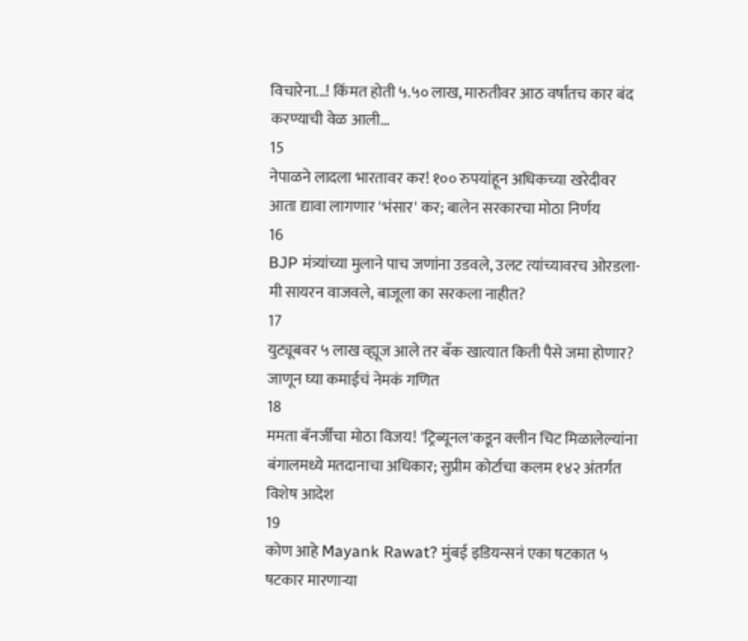विचारेना...! किंमत होती ५.५० लाख, मारुतीवर आठ वर्षांतच कार बंद करण्याची वेळ आली...
15
नेपाळने लादला भारतावर कर! १०० रुपयांहून अधिकच्या खरेदीवर आता द्यावा लागणार 'भंसार' कर; बालेन सरकारचा मोठा निर्णय
16
BJP मंत्र्यांच्या मुलाने पाच जणांना उडवले, उलट त्यांच्यावरच ओरडला- मी सायरन वाजवले, बाजूला का सरकला नाहीत?
17
युट्यूबवर ५ लाख व्ह्यूज आले तर बँक खात्यात किती पैसे जमा होणार? जाणून घ्या कमाईचं नेमकं गणित
18
ममता बॅनर्जींचा मोठा विजय! 'ट्रिब्यूनल'कडून क्लीन चिट मिळालेल्यांना बंगालमध्ये मतदानाचा अधिकार; सुप्रीम कोर्टाचा कलम १४२ अंतर्गत विशेष आदेश
19
कोण आहे Mayank Rawat? मुंबई इडियन्सनं एका षटकात ५ षटकार मारणाऱ्या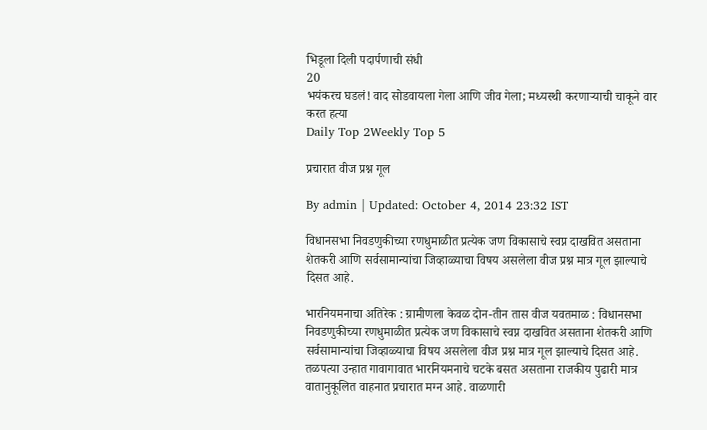भिडूला दिली पदार्पणाची संधी
20
भयंकरच घडलं! वाद सोडवायला गेला आणि जीव गेला; मध्यस्थी करणाऱ्याची चाकूने वार करत हत्या
Daily Top 2Weekly Top 5

प्रचारात वीज प्रश्न गूल

By admin | Updated: October 4, 2014 23:32 IST

विधानसभा निवडणुकीच्या रणधुमाळीत प्रत्येक जण विकासाचे स्वप्न दाखवित असताना शेतकरी आणि सर्वसामान्यांचा जिव्हाळ्याचा विषय असलेला वीज प्रश्न मात्र गूल झाल्याचे दिसत आहे.

भारनियमनाचा अतिरेक : ग्रामीणला केवळ दोन-तीन तास वीज यवतमाळ : विधानसभा निवडणुकीच्या रणधुमाळीत प्रत्येक जण विकासाचे स्वप्न दाखवित असताना शेतकरी आणि सर्वसामान्यांचा जिव्हाळ्याचा विषय असलेला वीज प्रश्न मात्र गूल झाल्याचे दिसत आहे. तळपत्या उन्हात गावागावात भारनियमनाचे चटके बसत असताना राजकीय पुढारी मात्र वातानुकूलित वाहनात प्रचारात मग्न आहे. वाळणारी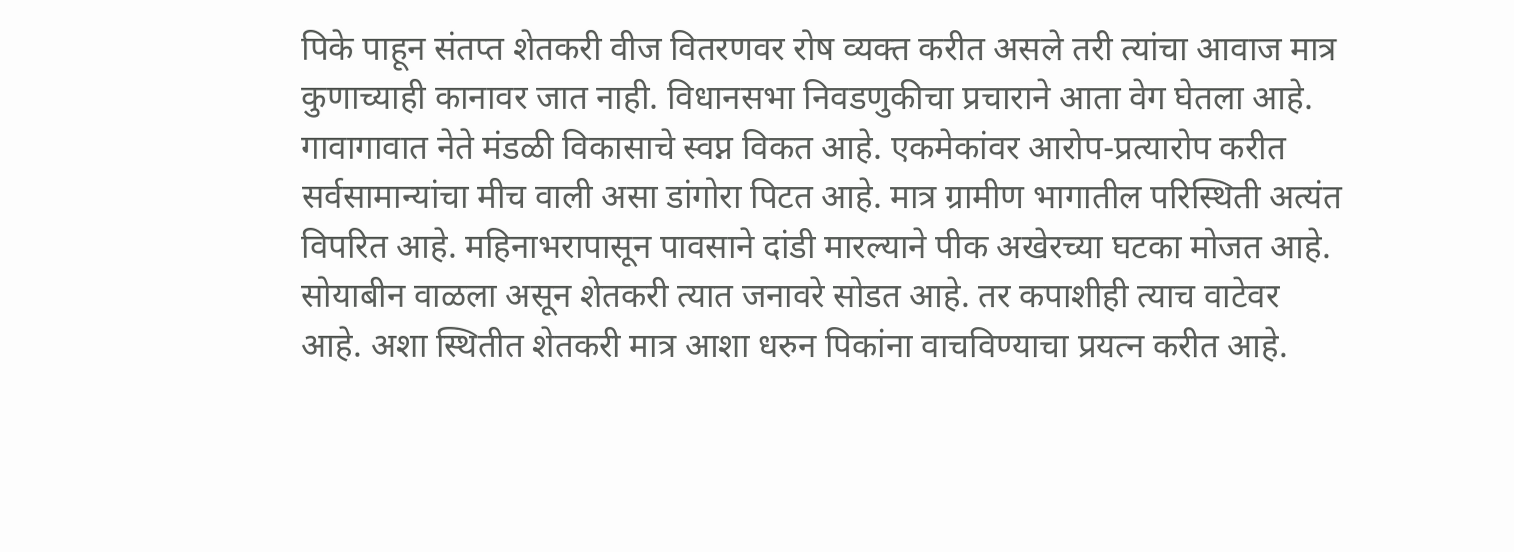पिके पाहून संतप्त शेतकरी वीज वितरणवर रोष व्यक्त करीत असले तरी त्यांचा आवाज मात्र कुणाच्याही कानावर जात नाही. विधानसभा निवडणुकीचा प्रचाराने आता वेग घेतला आहे. गावागावात नेते मंडळी विकासाचे स्वप्न विकत आहे. एकमेकांवर आरोप-प्रत्यारोप करीत सर्वसामान्यांचा मीच वाली असा डांगोरा पिटत आहे. मात्र ग्रामीण भागातील परिस्थिती अत्यंत विपरित आहे. महिनाभरापासून पावसाने दांडी मारल्याने पीक अखेरच्या घटका मोजत आहे. सोयाबीन वाळला असून शेतकरी त्यात जनावरे सोडत आहे. तर कपाशीही त्याच वाटेवर आहे. अशा स्थितीत शेतकरी मात्र आशा धरुन पिकांना वाचविण्याचा प्रयत्न करीत आहे.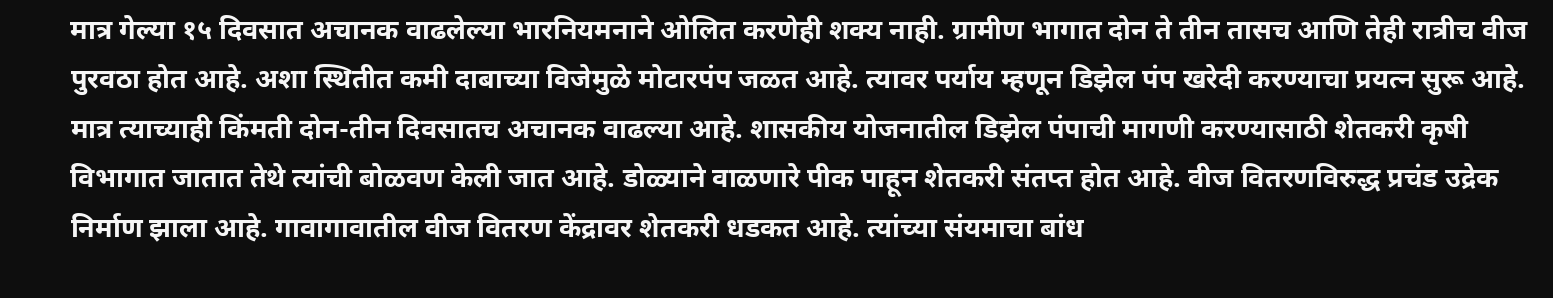मात्र गेल्या १५ दिवसात अचानक वाढलेल्या भारनियमनाने ओलित करणेही शक्य नाही. ग्रामीण भागात दोन ते तीन तासच आणि तेही रात्रीच वीज पुरवठा होत आहे. अशा स्थितीत कमी दाबाच्या विजेमुळे मोटारपंप जळत आहे. त्यावर पर्याय म्हणून डिझेल पंप खरेदी करण्याचा प्रयत्न सुरू आहे. मात्र त्याच्याही किंमती दोन-तीन दिवसातच अचानक वाढल्या आहे. शासकीय योजनातील डिझेल पंपाची मागणी करण्यासाठी शेतकरी कृषी विभागात जातात तेथे त्यांची बोळवण केली जात आहे. डोळ्याने वाळणारे पीक पाहून शेतकरी संतप्त होत आहे. वीज वितरणविरुद्ध प्रचंड उद्रेक निर्माण झाला आहे. गावागावातील वीज वितरण केंद्रावर शेतकरी धडकत आहे. त्यांच्या संयमाचा बांध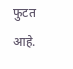फुटत आहे.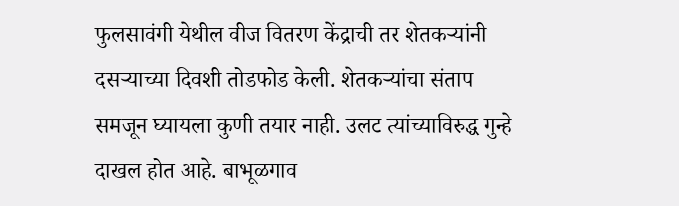फुलसावंगी येथील वीज वितरण केंद्राची तर शेतकऱ्यांनी दसऱ्याच्या दिवशी तोडफोड केली. शेतकऱ्यांचा संताप समजून घ्यायला कुणी तयार नाही. उलट त्यांच्याविरुद्ध गुन्हे दाखल होत आहे. बाभूळगाव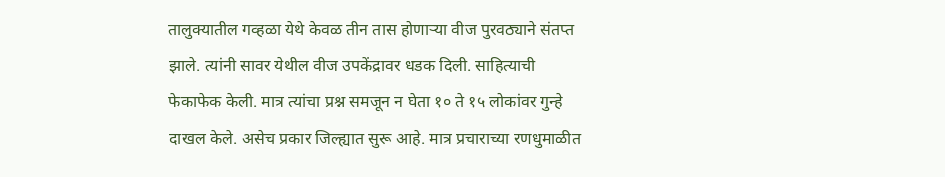तालुक्यातील गव्हळा येथे केवळ तीन तास होणाऱ्या वीज पुरवठ्याने संतप्त झाले. त्यांनी सावर येथील वीज उपकेंद्रावर धडक दिली. साहित्याची फेकाफेक केली. मात्र त्यांचा प्रश्न समजून न घेता १० ते १५ लोकांवर गुन्हे दाखल केले. असेच प्रकार जिल्ह्यात सुरू आहे. मात्र प्रचाराच्या रणधुमाळीत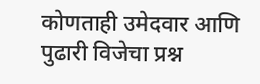कोणताही उमेदवार आणि पुढारी विजेचा प्रश्न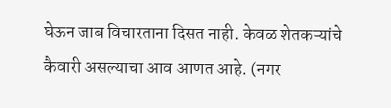घेऊन जाब विचारताना दिसत नाही. केवळ शेतकऱ्यांचे कैवारी असल्याचा आव आणत आहे. (नगर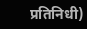प्रतिनिधी)